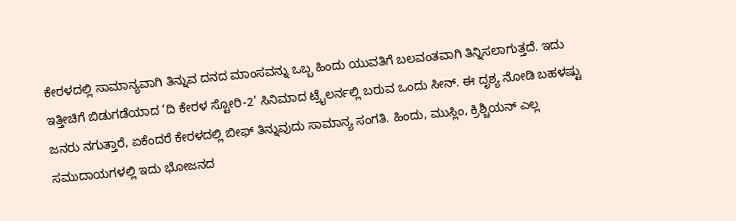ಕೇರಳದಲ್ಲಿ ಸಾಮಾನ್ಯವಾಗಿ ತಿನ್ನುವ ದನದ ಮಾಂಸವನ್ನು ಒಬ್ಬ ಹಿಂದು ಯುವತಿಗೆ ಬಲವಂತವಾಗಿ ತಿನ್ನಿಸಲಾಗುತ್ತದೆ. ಇದು ಇತ್ತೀಚಿಗೆ ಬಿಡುಗಡೆಯಾದ ‘ದಿ ಕೇರಳ ಸ್ಟೋರಿ-2’ ಸಿನಿಮಾದ ಟ್ರೈಲರ್ನಲ್ಲಿ ಬರುವ ಒಂದು ಸೀನ್. ಈ ದೃಶ್ಯ ನೋಡಿ ಬಹಳಷ್ಟು ಜನರು ನಗುತ್ತಾರೆ, ಏಕೆಂದರೆ ಕೇರಳದಲ್ಲಿ ಬೀಫ್ ತಿನ್ನುವುದು ಸಾಮಾನ್ಯ ಸಂಗತಿ. ಹಿಂದು, ಮುಸ್ಲಿಂ, ಕ್ರಿಶ್ಚಿಯನ್ ಎಲ್ಲ ಸಮುದಾಯಗಳಲ್ಲಿ ಇದು ಭೋಜನದ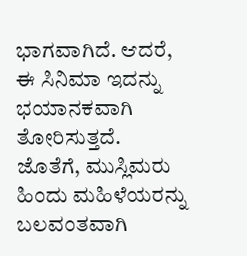ಭಾಗವಾಗಿದೆ. ಆದರೆ, ಈ ಸಿನಿಮಾ ಇದನ್ನು ಭಯಾನಕವಾಗಿ ತೋರಿಸುತ್ತದೆ. ಜೊತೆಗೆ, ಮುಸ್ಲಿಮರು ಹಿಂದು ಮಹಿಳೆಯರನ್ನು ಬಲವಂತವಾಗಿ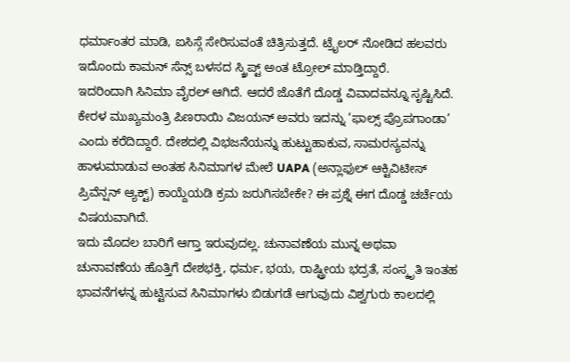ಧರ್ಮಾಂತರ ಮಾಡಿ, ಐಸಿಸ್ಗೆ ಸೇರಿಸುವಂತೆ ಚಿತ್ರಿಸುತ್ತದೆ. ಟ್ರೈಲರ್ ನೋಡಿದ ಹಲವರು ಇದೊಂದು ಕಾಮನ್ ಸೆನ್ಸ್ ಬಳಸದ ಸ್ಕ್ರಿಪ್ಟ್ ಅಂತ ಟ್ರೋಲ್ ಮಾಡ್ತಿದ್ದಾರೆ.
ಇದರಿಂದಾಗಿ ಸಿನಿಮಾ ವೈರಲ್ ಆಗಿದೆ. ಆದರೆ ಜೊತೆಗೆ ದೊಡ್ಡ ವಿವಾದವನ್ನೂ ಸೃಷ್ಟಿಸಿದೆ. ಕೇರಳ ಮುಖ್ಯಮಂತ್ರಿ ಪಿಣರಾಯಿ ವಿಜಯನ್ ಅವರು ಇದನ್ನು ‘ಫಾಲ್ಸ್ ಪ್ರೊಪಗಾಂಡಾ’ ಎಂದು ಕರೆದಿದ್ದಾರೆ. ದೇಶದಲ್ಲಿ ವಿಭಜನೆಯನ್ನು ಹುಟ್ಟುಹಾಕುವ, ಸಾಮರಸ್ಯವನ್ನು ಹಾಳುಮಾಡುವ ಅಂತಹ ಸಿನಿಮಾಗಳ ಮೇಲೆ UAPA (ಅನ್ಲಾಫುಲ್ ಆಕ್ಟಿವಿಟೀಸ್ ಪ್ರಿವೆನ್ಷನ್ ಆ್ಯಕ್ಟ್) ಕಾಯ್ದೆಯಡಿ ಕ್ರಮ ಜರುಗಿಸಬೇಕೇ? ಈ ಪ್ರಶ್ನೆ ಈಗ ದೊಡ್ಡ ಚರ್ಚೆಯ ವಿಷಯವಾಗಿದೆ.
ಇದು ಮೊದಲ ಬಾರಿಗೆ ಆಗ್ತಾ ಇರುವುದಲ್ಲ. ಚುನಾವಣೆಯ ಮುನ್ನ ಅಥವಾ ಚುನಾವಣೆಯ ಹೊತ್ತಿಗೆ ದೇಶಭಕ್ತಿ, ಧರ್ಮ, ಭಯ, ರಾಷ್ಟ್ರೀಯ ಭದ್ರತೆ, ಸಂಸ್ಕೃತಿ ಇಂತಹ ಭಾವನೆಗಳನ್ನ ಹುಟ್ಟಿಸುವ ಸಿನಿಮಾಗಳು ಬಿಡುಗಡೆ ಆಗುವುದು ವಿಶ್ವಗುರು ಕಾಲದಲ್ಲಿ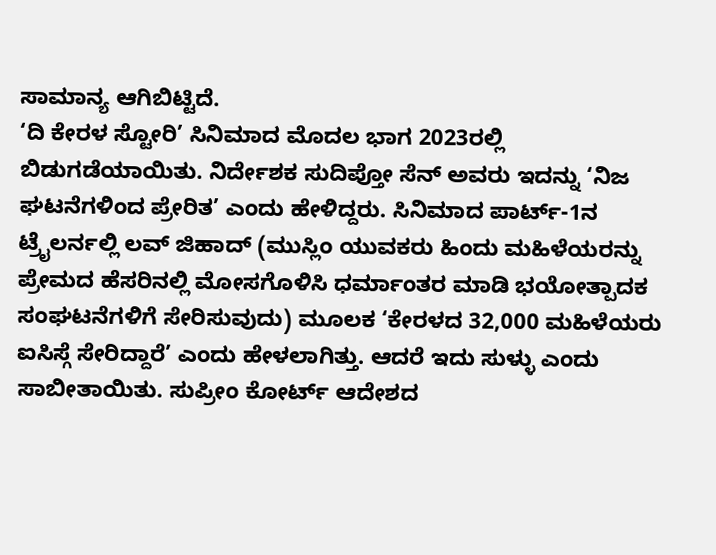ಸಾಮಾನ್ಯ ಆಗಿಬಿಟ್ಟಿದೆ.
‘ದಿ ಕೇರಳ ಸ್ಟೋರಿ’ ಸಿನಿಮಾದ ಮೊದಲ ಭಾಗ 2023ರಲ್ಲಿ ಬಿಡುಗಡೆಯಾಯಿತು. ನಿರ್ದೇಶಕ ಸುದಿಪ್ತೋ ಸೆನ್ ಅವರು ಇದನ್ನು ‘ನಿಜ ಘಟನೆಗಳಿಂದ ಪ್ರೇರಿತ’ ಎಂದು ಹೇಳಿದ್ದರು. ಸಿನಿಮಾದ ಪಾರ್ಟ್-1ನ ಟ್ರೈಲರ್ನಲ್ಲಿ ಲವ್ ಜಿಹಾದ್ (ಮುಸ್ಲಿಂ ಯುವಕರು ಹಿಂದು ಮಹಿಳೆಯರನ್ನು ಪ್ರೇಮದ ಹೆಸರಿನಲ್ಲಿ ಮೋಸಗೊಳಿಸಿ ಧರ್ಮಾಂತರ ಮಾಡಿ ಭಯೋತ್ಪಾದಕ ಸಂಘಟನೆಗಳಿಗೆ ಸೇರಿಸುವುದು) ಮೂಲಕ ‘ಕೇರಳದ 32,000 ಮಹಿಳೆಯರು ಐಸಿಸ್ಗೆ ಸೇರಿದ್ದಾರೆ’ ಎಂದು ಹೇಳಲಾಗಿತ್ತು. ಆದರೆ ಇದು ಸುಳ್ಳು ಎಂದು ಸಾಬೀತಾಯಿತು. ಸುಪ್ರೀಂ ಕೋರ್ಟ್ ಆದೇಶದ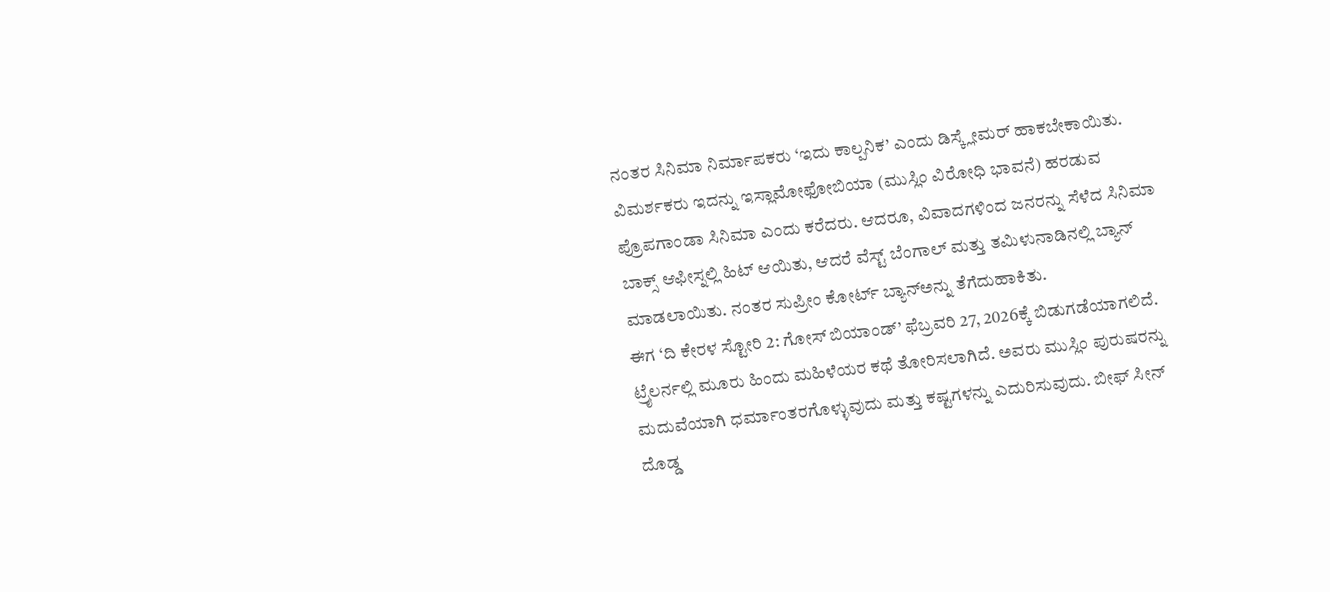ನಂತರ ಸಿನಿಮಾ ನಿರ್ಮಾಪಕರು ‘ಇದು ಕಾಲ್ಪನಿಕ’ ಎಂದು ಡಿಸ್ಕ್ಲೇಮರ್ ಹಾಕಬೇಕಾಯಿತು. ವಿಮರ್ಶಕರು ಇದನ್ನು ಇಸ್ಲಾಮೋಫೋಬಿಯಾ (ಮುಸ್ಲಿಂ ವಿರೋಧಿ ಭಾವನೆ) ಹರಡುವ ಪ್ರೊಪಗಾಂಡಾ ಸಿನಿಮಾ ಎಂದು ಕರೆದರು. ಆದರೂ, ವಿವಾದಗಳಿಂದ ಜನರನ್ನು ಸೆಳೆದ ಸಿನಿಮಾ ಬಾಕ್ಸ್ ಆಫೀಸ್ನಲ್ಲಿ ಹಿಟ್ ಆಯಿತು, ಆದರೆ ವೆಸ್ಟ್ ಬೆಂಗಾಲ್ ಮತ್ತು ತಮಿಳುನಾಡಿನಲ್ಲಿ ಬ್ಯಾನ್ ಮಾಡಲಾಯಿತು. ನಂತರ ಸುಪ್ರೀಂ ಕೋರ್ಟ್ ಬ್ಯಾನ್ಅನ್ನು ತೆಗೆದುಹಾಕಿತು.
ಈಗ ‘ದಿ ಕೇರಳ ಸ್ಟೋರಿ 2: ಗೋಸ್ ಬಿಯಾಂಡ್’ ಫೆಬ್ರವರಿ 27, 2026ಕ್ಕೆ ಬಿಡುಗಡೆಯಾಗಲಿದೆ. ಟ್ರೈಲರ್ನಲ್ಲಿ ಮೂರು ಹಿಂದು ಮಹಿಳೆಯರ ಕಥೆ ತೋರಿಸಲಾಗಿದೆ. ಅವರು ಮುಸ್ಲಿಂ ಪುರುಷರನ್ನು ಮದುವೆಯಾಗಿ ಧರ್ಮಾಂತರಗೊಳ್ಳುವುದು ಮತ್ತು ಕಷ್ಟಗಳನ್ನು ಎದುರಿಸುವುದು. ಬೀಫ್ ಸೀನ್ ದೊಡ್ಡ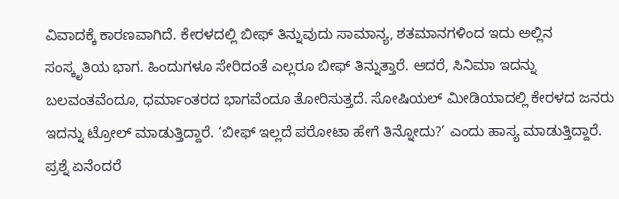ವಿವಾದಕ್ಕೆ ಕಾರಣವಾಗಿದೆ. ಕೇರಳದಲ್ಲಿ ಬೀಫ್ ತಿನ್ನುವುದು ಸಾಮಾನ್ಯ, ಶತಮಾನಗಳಿಂದ ಇದು ಅಲ್ಲಿನ ಸಂಸ್ಕೃತಿಯ ಭಾಗ. ಹಿಂದುಗಳೂ ಸೇರಿದಂತೆ ಎಲ್ಲರೂ ಬೀಫ್ ತಿನ್ನುತ್ತಾರೆ. ಆದರೆ, ಸಿನಿಮಾ ಇದನ್ನು ಬಲವಂತವೆಂದೂ, ಧರ್ಮಾಂತರದ ಭಾಗವೆಂದೂ ತೋರಿಸುತ್ತದೆ. ಸೋಷಿಯಲ್ ಮೀಡಿಯಾದಲ್ಲಿ ಕೇರಳದ ಜನರು ಇದನ್ನು ಟ್ರೋಲ್ ಮಾಡುತ್ತಿದ್ದಾರೆ. ‘ಬೀಫ್ ಇಲ್ಲದೆ ಪರೋಟಾ ಹೇಗೆ ತಿನ್ನೋದು?’ ಎಂದು ಹಾಸ್ಯ ಮಾಡುತ್ತಿದ್ದಾರೆ.
ಪ್ರಶ್ನೆ ಏನೆಂದರೆ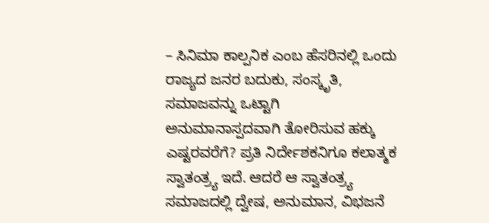– ಸಿನಿಮಾ ಕಾಲ್ಪನಿಕ ಎಂಬ ಹೆಸರಿನಲ್ಲಿ ಒಂದು ರಾಜ್ಯದ ಜನರ ಬದುಕು, ಸಂಸ್ಕೃತಿ, ಸಮಾಜವನ್ನು ಒಟ್ಟಾಗಿ ಅನುಮಾನಾಸ್ಪದವಾಗಿ ತೋರಿಸುವ ಹಕ್ಕು ಎಷ್ಟರವರೆಗೆ? ಪ್ರತಿ ನಿರ್ದೇಶಕನಿಗೂ ಕಲಾತ್ಮಕ ಸ್ವಾತಂತ್ರ್ಯ ಇದೆ. ಆದರೆ ಆ ಸ್ವಾತಂತ್ರ್ಯ ಸಮಾಜದಲ್ಲಿ ದ್ವೇಷ, ಅನುಮಾನ, ವಿಭಜನೆ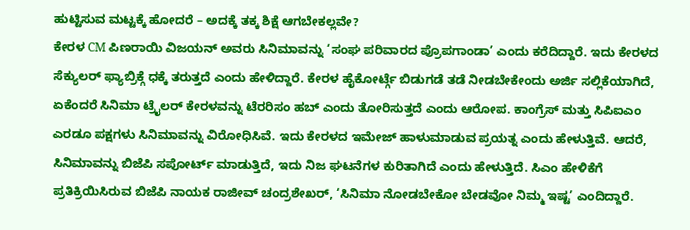ಹುಟ್ಟಿಸುವ ಮಟ್ಟಕ್ಕೆ ಹೋದರೆ – ಅದಕ್ಕೆ ತಕ್ಕ ಶಿಕ್ಷೆ ಆಗಬೇಕಲ್ಲವೇ?
ಕೇರಳ CM ಪಿಣರಾಯಿ ವಿಜಯನ್ ಅವರು ಸಿನಿಮಾವನ್ನು ‘ಸಂಘ ಪರಿವಾರದ ಪ್ರೊಪಗಾಂಡಾ’ ಎಂದು ಕರೆದಿದ್ದಾರೆ. ಇದು ಕೇರಳದ ಸೆಕ್ಯುಲರ್ ಫ್ಯಾಬ್ರಿಕ್ಗೆ ಧಕ್ಕೆ ತರುತ್ತದೆ ಎಂದು ಹೇಳಿದ್ದಾರೆ. ಕೇರಳ ಹೈಕೋರ್ಟ್ಗೆ ಬಿಡುಗಡೆ ತಡೆ ನೀಡಬೇಕೇಂದು ಅರ್ಜಿ ಸಲ್ಲಿಕೆಯಾಗಿದೆ, ಏಕೆಂದರೆ ಸಿನಿಮಾ ಟ್ರೈಲರ್ ಕೇರಳವನ್ನು ಟೆರರಿಸಂ ಹಬ್ ಎಂದು ತೋರಿಸುತ್ತದೆ ಎಂದು ಆರೋಪ. ಕಾಂಗ್ರೆಸ್ ಮತ್ತು ಸಿಪಿಐಎಂ ಎರಡೂ ಪಕ್ಷಗಳು ಸಿನಿಮಾವನ್ನು ವಿರೋಧಿಸಿವೆ. ಇದು ಕೇರಳದ ಇಮೇಜ್ ಹಾಳುಮಾಡುವ ಪ್ರಯತ್ನ ಎಂದು ಹೇಳುತ್ತಿವೆ. ಆದರೆ, ಸಿನಿಮಾವನ್ನು ಬಿಜೆಪಿ ಸಪೋರ್ಟ್ ಮಾಡುತ್ತಿದೆ, ಇದು ನಿಜ ಘಟನೆಗಳ ಕುರಿತಾಗಿದೆ ಎಂದು ಹೇಳುತ್ತಿದೆ. ಸಿಎಂ ಹೇಳಿಕೆಗೆ ಪ್ರತಿಕ್ರಿಯಿಸಿರುವ ಬಿಜೆಪಿ ನಾಯಕ ರಾಜೀವ್ ಚಂದ್ರಶೇಖರ್, ‘ಸಿನಿಮಾ ನೋಡಬೇಕೋ ಬೇಡವೋ ನಿಮ್ಮ ಇಷ್ಟ’ ಎಂದಿದ್ದಾರೆ.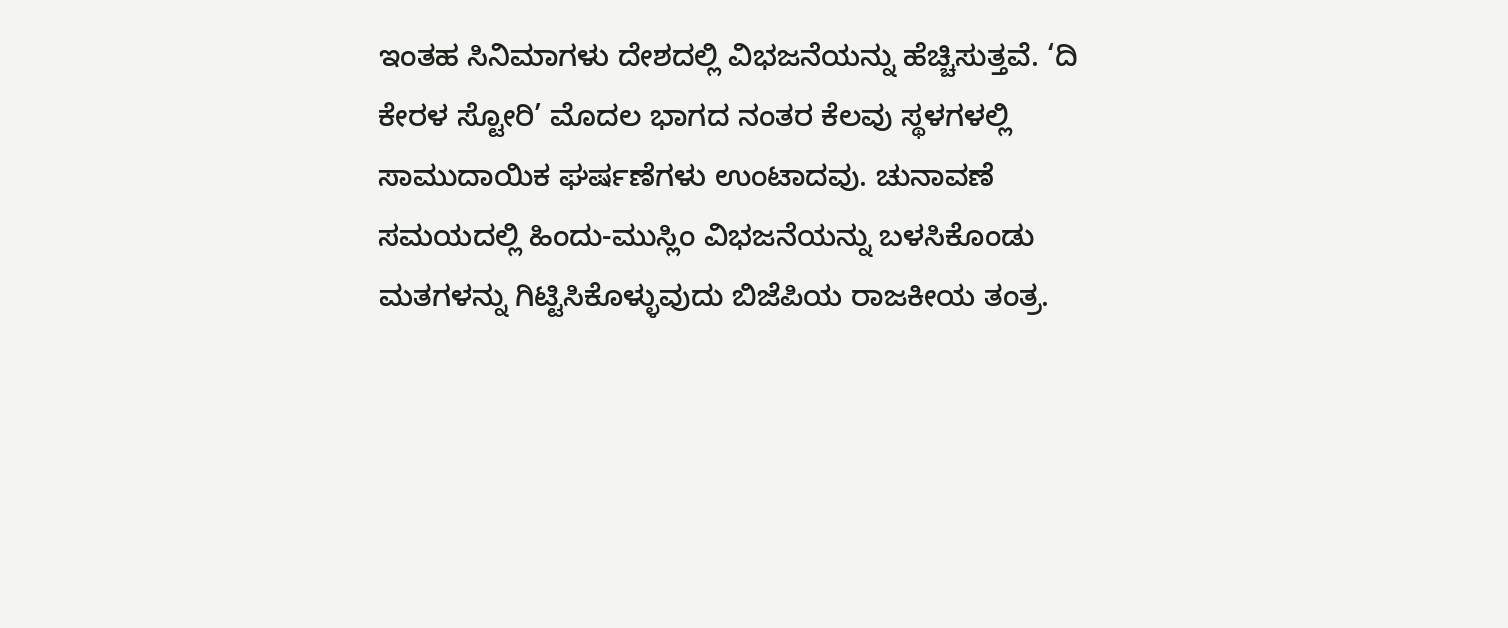ಇಂತಹ ಸಿನಿಮಾಗಳು ದೇಶದಲ್ಲಿ ವಿಭಜನೆಯನ್ನು ಹೆಚ್ಚಿಸುತ್ತವೆ. ‘ದಿ ಕೇರಳ ಸ್ಟೋರಿ’ ಮೊದಲ ಭಾಗದ ನಂತರ ಕೆಲವು ಸ್ಥಳಗಳಲ್ಲಿ ಸಾಮುದಾಯಿಕ ಘರ್ಷಣೆಗಳು ಉಂಟಾದವು. ಚುನಾವಣೆ ಸಮಯದಲ್ಲಿ ಹಿಂದು-ಮುಸ್ಲಿಂ ವಿಭಜನೆಯನ್ನು ಬಳಸಿಕೊಂಡು ಮತಗಳನ್ನು ಗಿಟ್ಟಿಸಿಕೊಳ್ಳುವುದು ಬಿಜೆಪಿಯ ರಾಜಕೀಯ ತಂತ್ರ.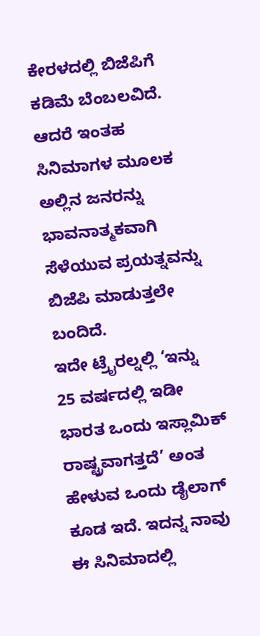ಕೇರಳದಲ್ಲಿ ಬಿಜೆಪಿಗೆ ಕಡಿಮೆ ಬೆಂಬಲವಿದೆ. ಆದರೆ ಇಂತಹ ಸಿನಿಮಾಗಳ ಮೂಲಕ ಅಲ್ಲಿನ ಜನರನ್ನು ಭಾವನಾತ್ಮಕವಾಗಿ ಸೆಳೆಯುವ ಪ್ರಯತ್ನವನ್ನು ಬಿಜೆಪಿ ಮಾಡುತ್ತಲೇ ಬಂದಿದೆ.
ಇದೇ ಟ್ರೈರಲ್ನಲ್ಲಿ ‘ಇನ್ನು 25 ವರ್ಷದಲ್ಲಿ ಇಡೀ ಭಾರತ ಒಂದು ಇಸ್ಲಾಮಿಕ್ ರಾಷ್ಟ್ರವಾಗತ್ತದೆ’ ಅಂತ ಹೇಳುವ ಒಂದು ಡೈಲಾಗ್ ಕೂಡ ಇದೆ. ಇದನ್ನ ನಾವು ಈ ಸಿನಿಮಾದಲ್ಲಿ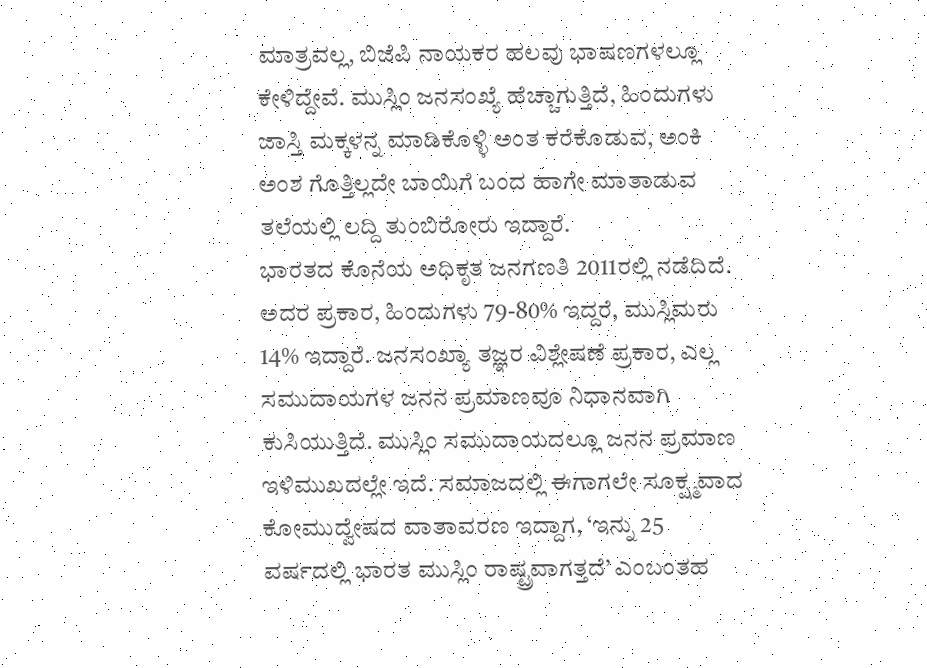ಮಾತ್ರವಲ್ಲ, ಬಿಜೆಪಿ ನಾಯಕರ ಹಲವು ಭಾಷಣಗಳಲ್ಲೂ ಕೇಳಿದ್ದೇವೆ. ಮುಸ್ಲಿಂ ಜನಸಂಖ್ಯೆ ಹೆಚ್ಚಾಗುತ್ತಿದೆ, ಹಿಂದುಗಳು ಜಾಸ್ತಿ ಮಕ್ಕಳನ್ನ ಮಾಡಿಕೊಳ್ಳಿ ಅಂತ ಕರೆಕೊಡುವ, ಅಂಕಿ ಅಂಶ ಗೊತ್ತಿಲ್ಲದೇ ಬಾಯಿಗೆ ಬಂದ ಹಾಗೇ ಮಾತಾಡುವ ತಲೆಯಲ್ಲಿ ಲದ್ದಿ ತುಂಬಿರೋರು ಇದ್ದಾರೆ.
ಭಾರತದ ಕೊನೆಯ ಅಧಿಕೃತ ಜನಗಣತಿ 2011ರಲ್ಲಿ ನಡೆದಿದೆ. ಅದರ ಪ್ರಕಾರ, ಹಿಂದುಗಳು 79-80% ಇದ್ದರೆ, ಮುಸ್ಲಿಮರು 14% ಇದ್ದಾರೆ. ಜನಸಂಖ್ಯಾ ತಜ್ಞರ ವಿಶ್ಲೇಷಣೆ ಪ್ರಕಾರ, ಎಲ್ಲ ಸಮುದಾಯಗಳ ಜನನ ಪ್ರಮಾಣವೂ ನಿಧಾನವಾಗಿ ಕುಸಿಯುತ್ತಿದೆ. ಮುಸ್ಲಿಂ ಸಮುದಾಯದಲ್ಲೂ ಜನನ ಪ್ರಮಾಣ ಇಳಿಮುಖದಲ್ಲೇ ಇದೆ. ಸಮಾಜದಲ್ಲಿ ಈಗಾಗಲೇ ಸೂಕ್ಷ್ಮವಾದ ಕೋಮುದ್ವೇಷದ ವಾತಾವರಣ ಇದ್ದಾಗ, ‘ಇನ್ನು 25 ವರ್ಷದಲ್ಲಿ ಭಾರತ ಮುಸ್ಲಿಂ ರಾಷ್ಟ್ರವಾಗತ್ತದೆ’ ಎಂಬಂತಹ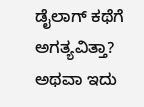ಡೈಲಾಗ್ ಕಥೆಗೆ ಅಗತ್ಯವಿತ್ತಾ? ಅಥವಾ ಇದು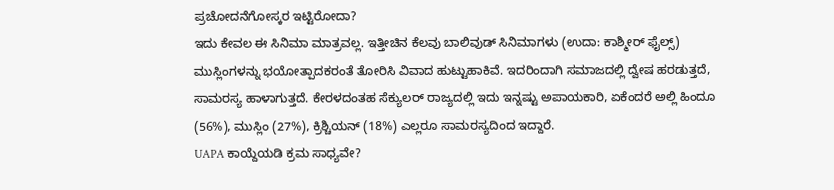ಪ್ರಚೋದನೆಗೋಸ್ಕರ ಇಟ್ಟಿರೋದಾ?
ಇದು ಕೇವಲ ಈ ಸಿನಿಮಾ ಮಾತ್ರವಲ್ಲ. ಇತ್ತೀಚಿನ ಕೆಲವು ಬಾಲಿವುಡ್ ಸಿನಿಮಾಗಳು (ಉದಾ: ಕಾಶ್ಮೀರ್ ಫೈಲ್ಸ್) ಮುಸ್ಲಿಂಗಳನ್ನು ಭಯೋತ್ಪಾದಕರಂತೆ ತೋರಿಸಿ ವಿವಾದ ಹುಟ್ಟುಹಾಕಿವೆ. ಇದರಿಂದಾಗಿ ಸಮಾಜದಲ್ಲಿ ದ್ವೇಷ ಹರಡುತ್ತದೆ, ಸಾಮರಸ್ಯ ಹಾಳಾಗುತ್ತದೆ. ಕೇರಳದಂತಹ ಸೆಕ್ಯುಲರ್ ರಾಜ್ಯದಲ್ಲಿ ಇದು ಇನ್ನಷ್ಟು ಅಪಾಯಕಾರಿ, ಏಕೆಂದರೆ ಅಲ್ಲಿ ಹಿಂದೂ (56%), ಮುಸ್ಲಿಂ (27%), ಕ್ರಿಶ್ಚಿಯನ್ (18%) ಎಲ್ಲರೂ ಸಾಮರಸ್ಯದಿಂದ ಇದ್ದಾರೆ.
UAPA ಕಾಯ್ದೆಯಡಿ ಕ್ರಮ ಸಾಧ್ಯವೇ?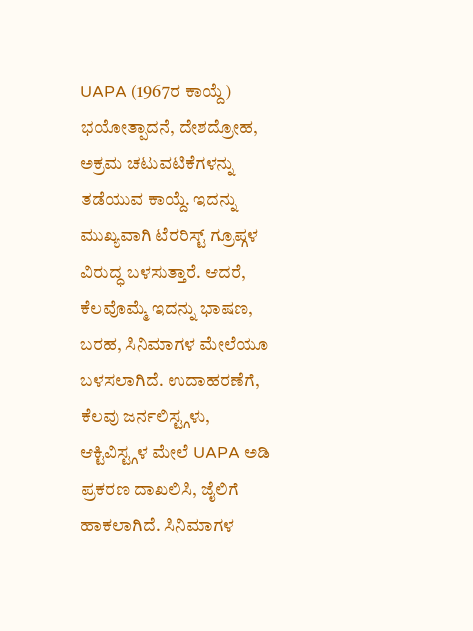UAPA (1967ರ ಕಾಯ್ದೆ) ಭಯೋತ್ಪಾದನೆ, ದೇಶದ್ರೋಹ, ಅಕ್ರಮ ಚಟುವಟಿಕೆಗಳನ್ನು ತಡೆಯುವ ಕಾಯ್ದೆ. ಇದನ್ನು ಮುಖ್ಯವಾಗಿ ಟೆರರಿಸ್ಟ್ ಗ್ರೂಪ್ಗಳ ವಿರುದ್ಧ ಬಳಸುತ್ತಾರೆ. ಆದರೆ, ಕೆಲವೊಮ್ಮೆ ಇದನ್ನು ಭಾಷಣ, ಬರಹ, ಸಿನಿಮಾಗಳ ಮೇಲೆಯೂ ಬಳಸಲಾಗಿದೆ. ಉದಾಹರಣೆಗೆ, ಕೆಲವು ಜರ್ನಲಿಸ್ಟ್ಗಳು, ಆಕ್ಟಿವಿಸ್ಟ್ಗಳ ಮೇಲೆ UAPA ಅಡಿ ಪ್ರಕರಣ ದಾಖಲಿಸಿ, ಜೈಲಿಗೆ ಹಾಕಲಾಗಿದೆ. ಸಿನಿಮಾಗಳ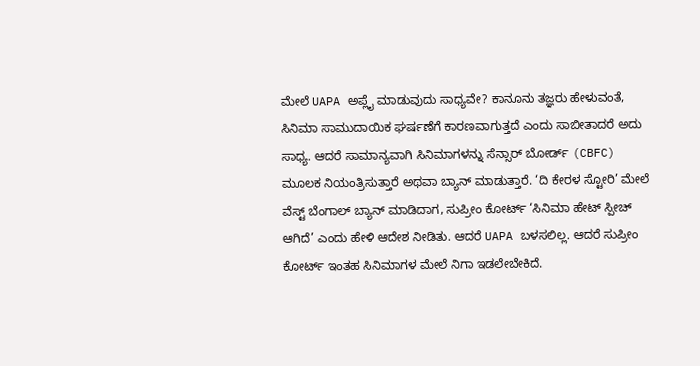ಮೇಲೆ UAPA ಅಪ್ಲೈ ಮಾಡುವುದು ಸಾಧ್ಯವೇ? ಕಾನೂನು ತಜ್ಞರು ಹೇಳುವಂತೆ, ಸಿನಿಮಾ ಸಾಮುದಾಯಿಕ ಘರ್ಷಣೆಗೆ ಕಾರಣವಾಗುತ್ತದೆ ಎಂದು ಸಾಬೀತಾದರೆ ಅದು ಸಾಧ್ಯ. ಆದರೆ ಸಾಮಾನ್ಯವಾಗಿ ಸಿನಿಮಾಗಳನ್ನು ಸೆನ್ಸಾರ್ ಬೋರ್ಡ್ (CBFC) ಮೂಲಕ ನಿಯಂತ್ರಿಸುತ್ತಾರೆ ಅಥವಾ ಬ್ಯಾನ್ ಮಾಡುತ್ತಾರೆ. ‘ದಿ ಕೇರಳ ಸ್ಟೋರಿ’ ಮೇಲೆ ವೆಸ್ಟ್ ಬೆಂಗಾಲ್ ಬ್ಯಾನ್ ಮಾಡಿದಾಗ, ಸುಪ್ರೀಂ ಕೋರ್ಟ್ ‘ಸಿನಿಮಾ ಹೇಟ್ ಸ್ಪೀಚ್ ಆಗಿದೆ’ ಎಂದು ಹೇಳಿ ಆದೇಶ ನೀಡಿತು. ಆದರೆ UAPA ಬಳಸಲಿಲ್ಲ. ಆದರೆ ಸುಪ್ರೀಂ ಕೋರ್ಟ್ ಇಂತಹ ಸಿನಿಮಾಗಳ ಮೇಲೆ ನಿಗಾ ಇಡಲೇಬೇಕಿದೆ.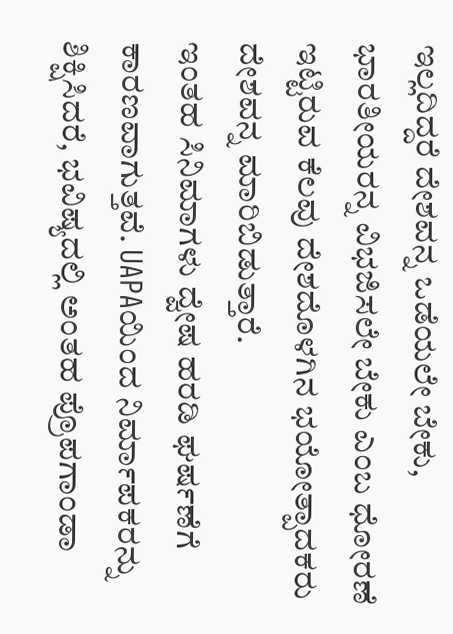ಇಲ್ಲದಿದ್ದರೆ ದೇಶವನ್ನ ಒಡೆಯಲೇ ಬೇಕು, ಭಾರತೀಯರನ್ನ ವಿಭಜಿಸಲೇ ಬೇಕು ಎಂಬ ಧೋರಣೆ ಇಟ್ಟಿರುವ ಕೆಲವು ದೇಶದೊಳಗಿನ ಭಯೋತ್ಪಾದಕರು ದೇಶವನ್ನ ಮಾರಿಬಿಡುತ್ತಾರೆ.
ಇಂತಹ ಸಿನಿಮಾಗಳು ದ್ವೇಷ ಹರಡಿ ಘರ್ಷಣೆಗೆ ಕಾರಣವಾಗುತ್ತವೆ. UAPAಯಿಂದ ನಿರ್ಮಾಪಕರನ್ನು ಶಿಕ್ಷಿಸಿದರೆ, ಭವಿಷ್ಯದಲ್ಲಿ ಅಂತಹ ಪ್ರೊಪಗಾಂಡಾ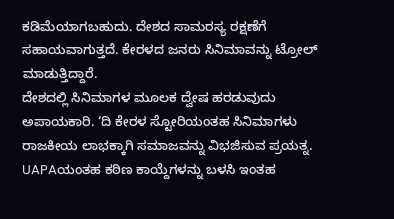ಕಡಿಮೆಯಾಗಬಹುದು. ದೇಶದ ಸಾಮರಸ್ಯ ರಕ್ಷಣೆಗೆ ಸಹಾಯವಾಗುತ್ತದೆ. ಕೇರಳದ ಜನರು ಸಿನಿಮಾವನ್ನು ಟ್ರೋಲ್ ಮಾಡುತ್ತಿದ್ದಾರೆ.
ದೇಶದಲ್ಲಿ ಸಿನಿಮಾಗಳ ಮೂಲಕ ದ್ವೇಷ ಹರಡುವುದು ಅಪಾಯಕಾರಿ. ‘ದಿ ಕೇರಳ ಸ್ಟೋರಿಯಂತಹ ಸಿನಿಮಾಗಳು ರಾಜಕೀಯ ಲಾಭಕ್ಕಾಗಿ ಸಮಾಜವನ್ನು ವಿಭಜಿಸುವ ಪ್ರಯತ್ನ. UAPAಯಂತಹ ಕಠಿಣ ಕಾಯ್ದೆಗಳನ್ನು ಬಳಸಿ ಇಂತಹ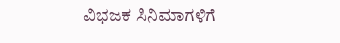ವಿಭಜಕ ಸಿನಿಮಾಗಳಿಗೆ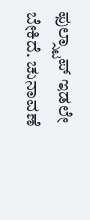ಫುಲ್ಸ್ಟಾಪ್ ಇಡಲೇ ಬೇಕಿದೆ. ಚುನಾವಣೆ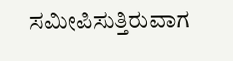ಸಮೀಪಿಸುತ್ತಿರುವಾಗ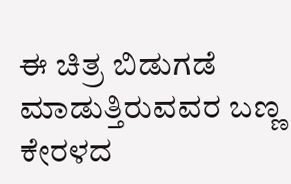ಈ ಚಿತ್ರ ಬಿಡುಗಡೆ ಮಾಡುತ್ತಿರುವವರ ಬಣ್ಣ ಕೇರಳದ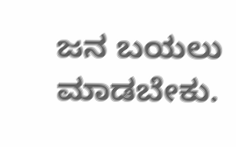ಜನ ಬಯಲು ಮಾಡಬೇಕು.